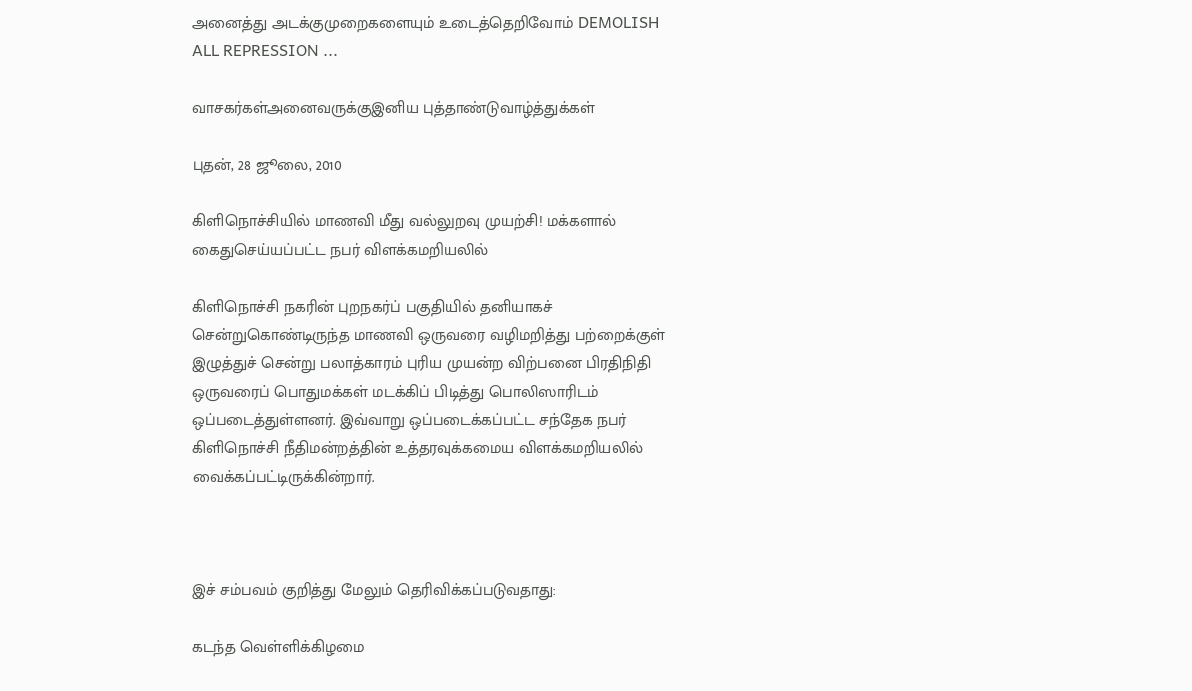அனைத்து அடக்குமுறைகளையும் உடைத்தெறிவோம் DEMOLISH ALL REPRESSION ...

வாசகர்கள்அனைவருக்குஇனிய புத்தாண்டுவாழ்த்துக்கள்

புதன், 28 ஜூலை, 2010

கிளிநொச்சியில் மாணவி மீது வல்லுறவு முயற்சி! மக்களால் கைதுசெய்யப்பட்ட நபர் விளக்கமறியலில்

கிளிநொச்சி நகரின் புறநகர்ப் பகுதியில் தனியாகச் சென்றுகொண்டிருந்த மாணவி ஒருவரை வழிமறித்து பற்றைக்குள் இழுத்துச் சென்று பலாத்காரம் புரிய முயன்ற விற்பனை பிரதிநிதி ஒருவரைப் பொதுமக்கள் மடக்கிப் பிடித்து பொலிஸாரிடம் ஒப்படைத்துள்ளனர். இவ்வாறு ஒப்படைக்கப்பட்ட சந்தேக நபர் கிளிநொச்சி நீதிமன்றத்தின் உத்தரவுக்கமைய விளக்கமறியலில் வைக்கப்பட்டிருக்கின்றார்.



இச் சம்பவம் குறித்து மேலும் தெரிவிக்கப்படுவதாது:

கடந்த வெள்ளிக்கிழமை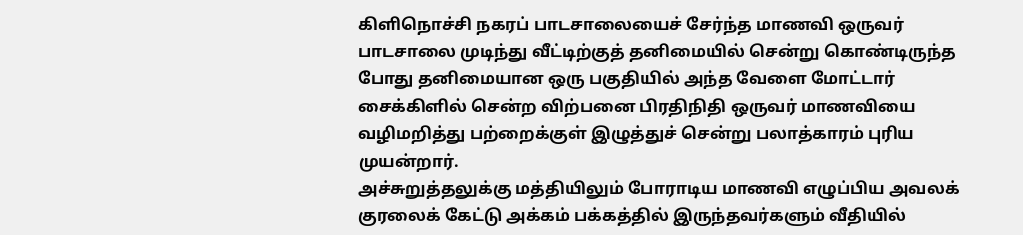கிளிநொச்சி நகரப் பாடசாலையைச் சேர்ந்த மாணவி ஒருவர் பாடசாலை முடிந்து வீட்டிற்குத் தனிமையில் சென்று கொண்டிருந்த போது தனிமையான ஒரு பகுதியில் அந்த வேளை மோட்டார் சைக்கிளில் சென்ற விற்பனை பிரதிநிதி ஒருவர் மாணவியை வழிமறித்து பற்றைக்குள் இழுத்துச் சென்று பலாத்காரம் புரிய முயன்றார்.
அச்சுறுத்தலுக்கு மத்தியிலும் போராடிய மாணவி எழுப்பிய அவலக் குரலைக் கேட்டு அக்கம் பக்கத்தில் இருந்தவர்களும் வீதியில்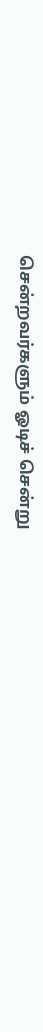சென்றவர்களும் ஓடிச் சென்று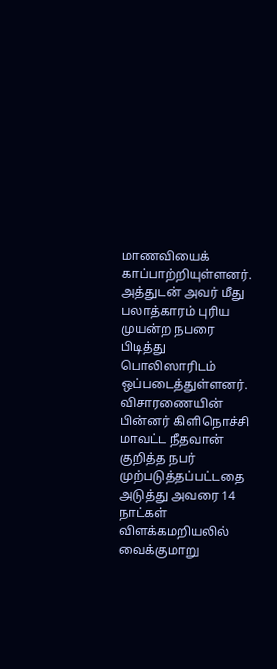மாணவியைக் காப்பாற்றியுள்ளனர். அத்துடன் அவர் மீது பலாத்காரம் புரிய முயன்ற நபரை பிடித்து பொலிஸாரிடம் ஒப்படைத்துள்ளனர்.
விசாரணையின் பின்னர் கிளிநொச்சி மாவட்ட நீதவான் குறித்த நபர் முற்படுத்தப்பட்டதை அடுத்து அவரை 14 நாட்கள் விளக்கமறியலில் வைக்குமாறு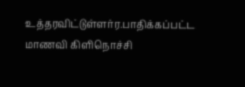உத்தரவிட்டுள்ளர்ர.பாதிக்கப்பட்ட மாணவி கிளிநொச்சி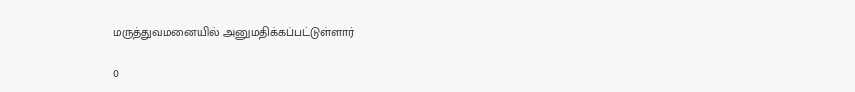மருத்துவமனையில் அனுமதிக்கப்பட்டுள்ளார்

0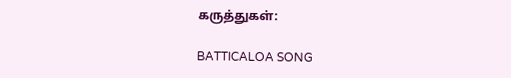கருத்துகள்:

BATTICALOA SONG